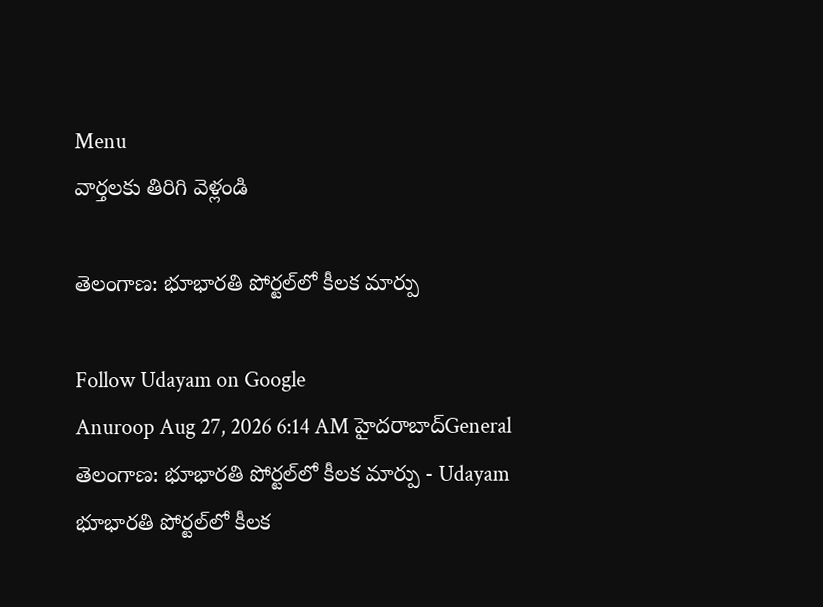Menu
వార్తలకు తిరిగి వెళ్లండి

తెలంగాణ: భూభారతి పోర్టల్‌లో కీలక మార్పు

Follow Udayam on Google
Anuroop Aug 27, 2026 6:14 AM హైదరాబాద్General
తెలంగాణ: భూభారతి పోర్టల్‌లో కీలక మార్పు - Udayam
భూభారతి పోర్టల్‌లో కీలక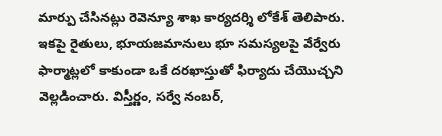మార్పు చేసినట్లు రెవెన్యూ శాఖ కార్యదర్శి లోకేశ్ తెలిపారు. ఇకపై రైతులు, భూయజమానులు భూ సమస్యలపై వేర్వేరు ఫార్మాట్లలో కాకుండా ఒకే దరఖాస్తుతో ఫిర్యాదు చేయొచ్చని వెల్లడించారు. విస్తీర్ణం, సర్వే నంబర్,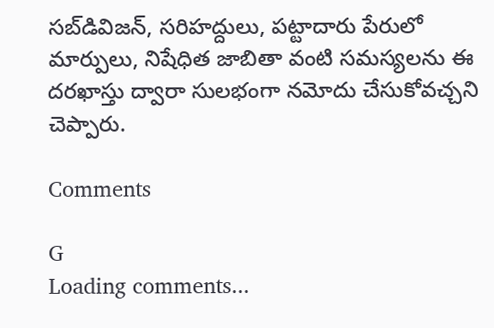సబ్‌డివిజన్, సరిహద్దులు, పట్టాదారు పేరులో మార్పులు, నిషేధిత జాబితా వంటి సమస్యలను ఈ దరఖాస్తు ద్వారా సులభంగా నమోదు చేసుకోవచ్చని చెప్పారు.

Comments

G
Loading comments...